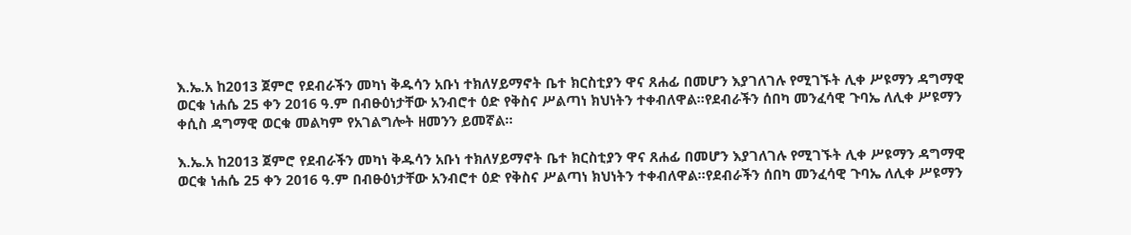እ.ኤ.አ ከ2013 ጀምሮ የደብራችን መካነ ቅዱሳን አቡነ ተክለሃይማኖት ቤተ ክርስቲያን ዋና ጸሐፊ በመሆን እያገለገሉ የሚገኙት ሊቀ ሥዩማን ዳግማዊ ወርቁ ነሐሴ 25 ቀን 2016 ዓ.ም በብፁዕነታቸው አንብሮተ ዕድ የቅስና ሥልጣነ ክህነትን ተቀብለዋል።የደብራችን ሰበካ መንፈሳዊ ጉባኤ ለሊቀ ሥዩማን ቀሲስ ዳግማዊ ወርቁ መልካም የአገልግሎት ዘመንን ይመኛል።

እ.ኤ.አ ከ2013 ጀምሮ የደብራችን መካነ ቅዱሳን አቡነ ተክለሃይማኖት ቤተ ክርስቲያን ዋና ጸሐፊ በመሆን እያገለገሉ የሚገኙት ሊቀ ሥዩማን ዳግማዊ ወርቁ ነሐሴ 25 ቀን 2016 ዓ.ም በብፁዕነታቸው አንብሮተ ዕድ የቅስና ሥልጣነ ክህነትን ተቀብለዋል።የደብራችን ሰበካ መንፈሳዊ ጉባኤ ለሊቀ ሥዩማን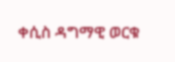ቀሲስ ዳግማዊ ወርቁ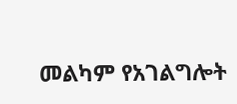መልካም የአገልግሎት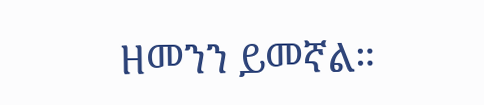ዘመንን ይመኛል።